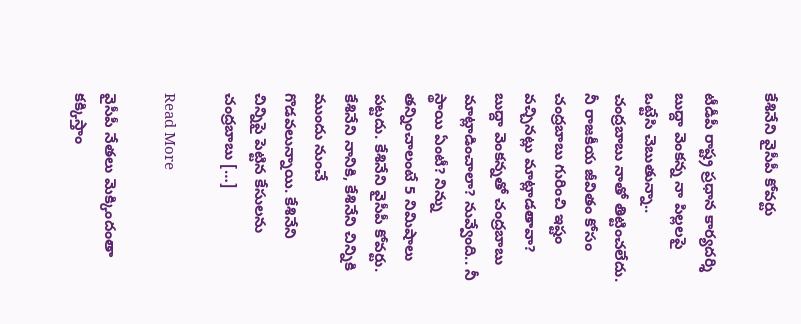కేశినేని వైసీపీ కోవర్టు

టీడీపీ రాష్ట్ర ప్రధాన కార్యదర్శి బుద్దా వెంకన్న నా పిల్లలపై ఒట్టేసి చెబుతున్నా.. చంద్రబాబు నాతో తిట్టించలేదు. నీ రాజకీయ జీవితం కోసం చంద్రబాబు గురించి ఇష్టం వచ్చినట్లు మాట్లాడతావా? బుద్దా వెంకన్నతో చంద్రబాబు మాట్లాడించాలా? నువ్వేంది.. నీ స్థాయి ఏంటీ? నిన్ను తన్నించాలంటే 5 నిమిషాలు పట్టదు. కేశినేని వైసీపీ కోవర్టు. కేశినేని నానికి, కేశినేని చిన్నికి ముందు నుంచే గొడవలున్నాయి. కేశినేని చిన్నిపై పెట్టిన కేసులను చంద్రబాబు […]

Read More

వైసీపీ నేతలు మెక్కిందంతా కక్కిస్తాం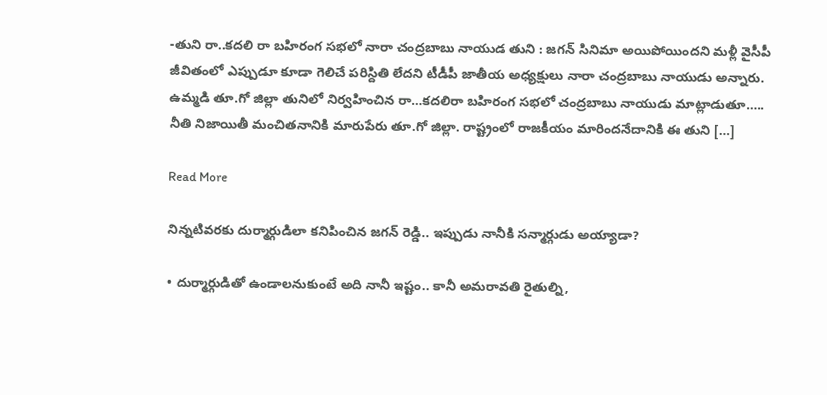-తుని రా..కదలి రా బహిరంగ సభలో నారా చంద్రబాబు నాయుడ తుని : జగన్ సినిమా అయిపోయిందని మళ్లీ వైసీపీ జీవితంలో ఎప్పుడూ కూడా గెలిచే పరిస్దితి లేదని టీడీపీ జాతీయ అధ్యక్షులు నారా చంద్రబాబు నాయుడు అన్నారు. ఉమ్మడి తూ.గో జిల్లా తునిలో నిర్వహించిన రా…కదలిరా బహిరంగ సభలో చంద్రబాబు నాయుడు మాట్లాడుతూ….. నీతి నిజాయితీ మంచితనానికి మారుపేరు తూ.గో జిల్లా. రాష్ట్రంలో రాజకీయం మారిందనేదానికి ఈ తుని […]

Read More

నిన్నటివరకు దుర్మార్గుడిలా కనిపించిన జగన్ రెడ్డి.. ఇప్పుడు నానీకి సన్మార్గుడు అయ్యాడా?

• దుర్మార్గుడితో ఉండాలనుకుంటే అది నానీ ఇష్టం.. కానీ అమరావతి రైతుల్ని,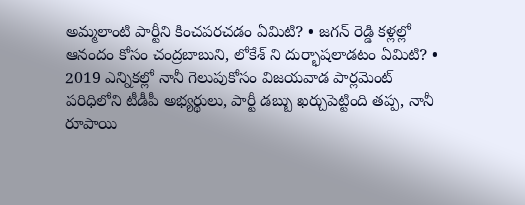అమ్మలాంటి పార్టీని కించపరచడం ఏమిటి? • జగన్ రెడ్డి కళ్లల్లో ఆనందం కోసం చంద్రబాబుని, లోకేశ్ ని దుర్భాషలాడటం ఏమిటి? • 2019 ఎన్నికల్లో నానీ గెలుపుకోసం విజయవాడ పార్లమెంట్ పరిధిలోని టీడీపీ అభ్యర్థులు, పార్టీ డబ్బు ఖర్చుపెట్టింది తప్ప, నానీ రూపాయి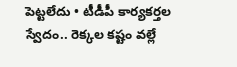పెట్టలేదు • టీడీపీ కార్యకర్తల స్వేదం.. రెక్కల కష్టం వల్లే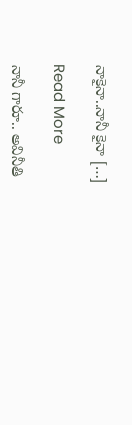నాకైనా..నానీ కైనా […]

Read More

నానీ గారూ.. అవినీతి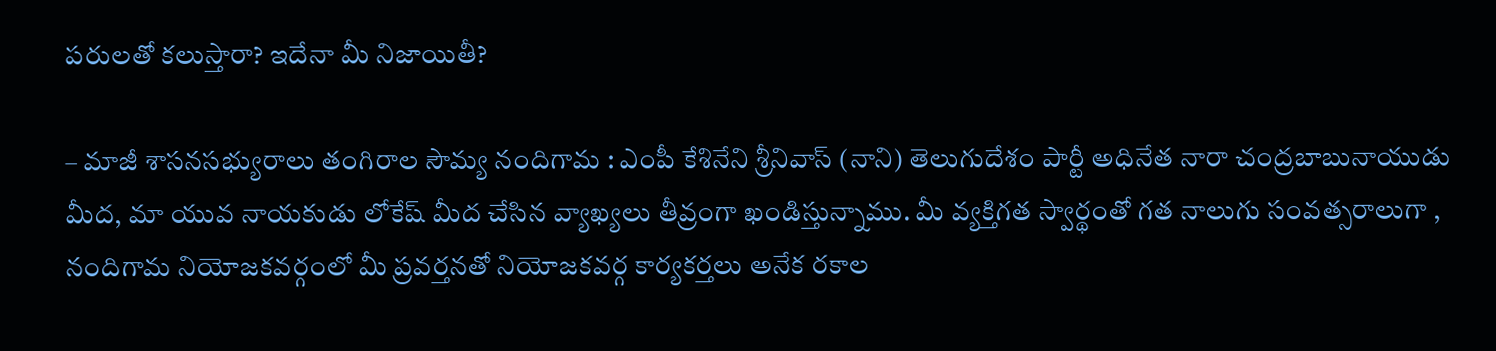పరులతో కలుస్తారా? ఇదేనా మీ నిజాయితీ?

– మాజీ శాసనసభ్యురాలు తంగిరాల సౌమ్య నందిగామ : ఎంపీ కేశినేని శ్రీనివాస్ (నాని) తెలుగుదేశం పార్టీ అధినేత నారా చంద్రబాబునాయుడు మీద, మా యువ నాయకుడు లోకేష్ మీద చేసిన వ్యాఖ్యలు తీవ్రంగా ఖండిస్తున్నాము. మీ వ్యక్తిగత స్వార్థంతో గత నాలుగు సంవత్సరాలుగా , నందిగామ నియోజకవర్గంలో మీ ప్రవర్తనతో నియోజకవర్గ కార్యకర్తలు అనేక రకాల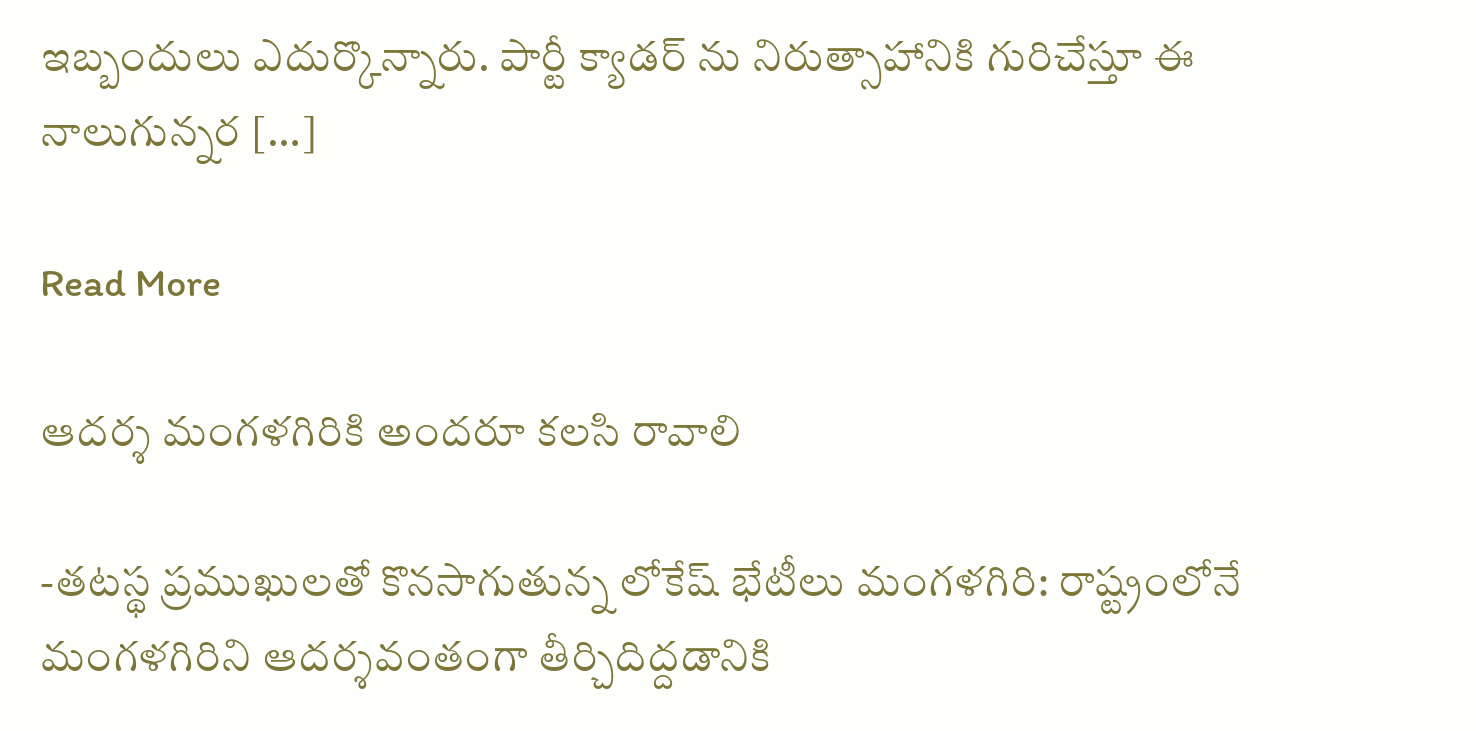ఇబ్బందులు ఎదుర్కొన్నారు. పార్టీ క్యాడర్ ను నిరుత్సాహానికి గురిచేస్తూ ఈ నాలుగున్నర […]

Read More

ఆదర్శ మంగళగిరికి అందరూ కలసి రావాలి

-తటస్థ ప్రముఖులతో కొనసాగుతున్న లోకేష్ భేటీలు మంగళగిరి: రాష్ట్రంలోనే మంగళగిరిని ఆదర్శవంతంగా తీర్చిదిద్దడానికి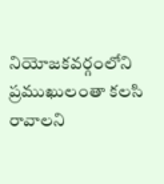నియోజకవర్గంలోని ప్రముఖులంతా కలసి రావాలని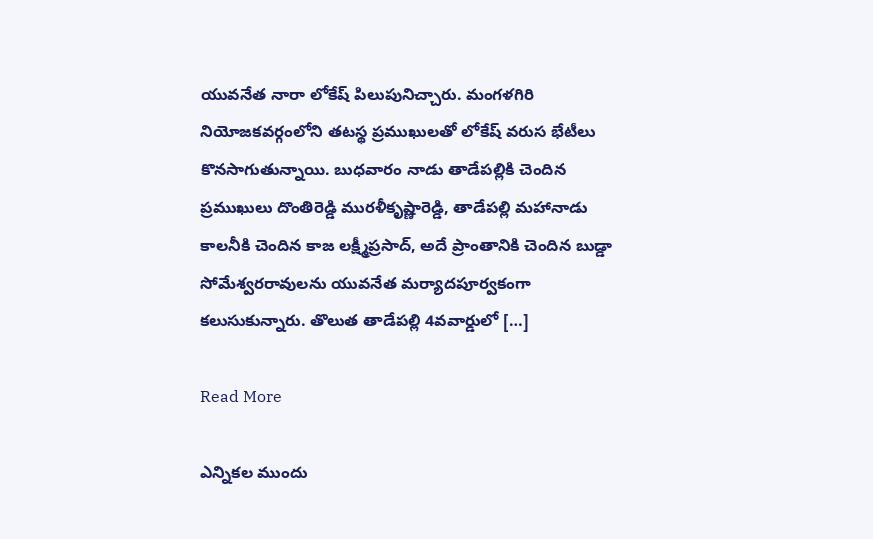యువనేత నారా లోకేష్ పిలుపునిచ్చారు. మంగళగిరి నియోజకవర్గంలోని తటస్థ ప్రముఖులతో లోకేష్ వరుస భేటీలు కొనసాగుతున్నాయి. బుధవారం నాడు తాడేపల్లికి చెందిన ప్రముఖులు దొంతిరెడ్డి మురళీకృష్ణారెడ్డి, తాడేపల్లి మహానాడు కాలనీకి చెందిన కాజ లక్ష్మీప్రసాద్, అదే ప్రాంతానికి చెందిన బుడ్డా సోమేశ్వరరావులను యువనేత మర్యాదపూర్వకంగా కలుసుకున్నారు. తొలుత తాడేపల్లి 4వవార్డులో […]

Read More

ఎన్నికల ముందు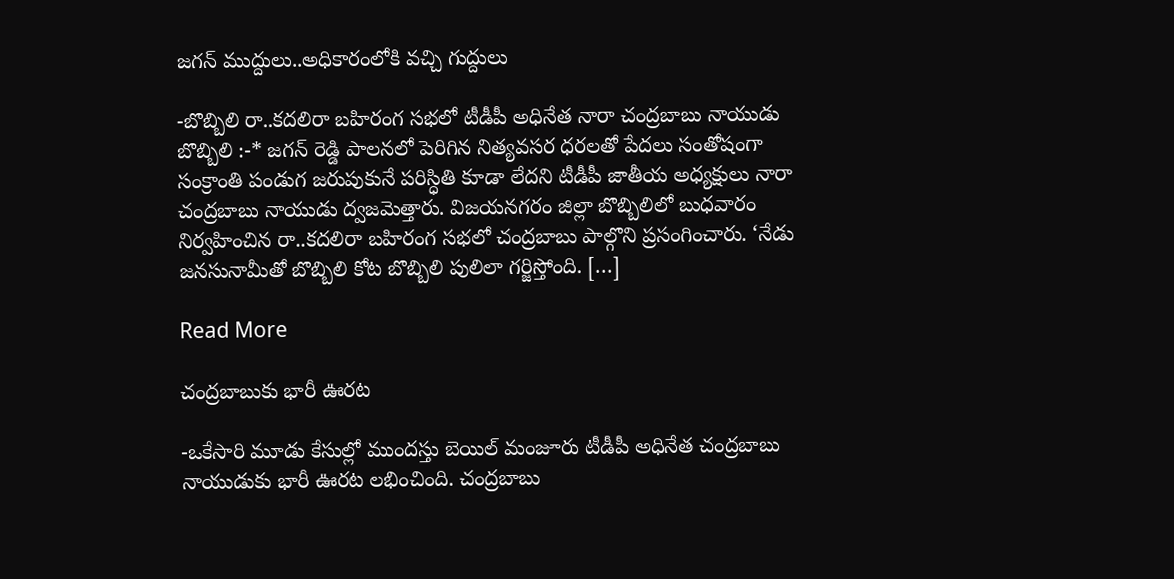జగన్ ముద్దులు..అధికారంలోకి వచ్చి గుద్దులు

-బొబ్బిలి రా..కదలిరా బహిరంగ సభలో టీడీపీ అధినేత నారా చంద్రబాబు నాయుడు బొబ్బిలి :-* జగన్ రెడ్డి పాలనలో పెరిగిన నిత్యవసర ధరలతో పేదలు సంతోషంగా సంక్రాంతి పండుగ జరుపుకునే పరిస్ధితి కూడా లేదని టీడీపీ జాతీయ అధ్యక్షులు నారా చంద్రబాబు నాయుడు ద్వజమెత్తారు. విజయనగరం జిల్లా బొబ్బిలిలో బుధవారం నిర్వహించిన రా..కదలిరా బహిరంగ సభలో చంద్రబాబు పాల్గొని ప్రసంగించారు. ‘నేడు జనసునామీతో బొబ్బిలి కోట బొబ్బిలి పులిలా గర్జిస్తోంది. […]

Read More

చంద్రబాబుకు భారీ ఊరట

-ఒకేసారి మూడు కేసుల్లో ముందస్తు బెయిల్ మంజూరు టీడీపీ అధినేత చంద్రబాబు నాయుడుకు భారీ ఊరట లభించింది. చంద్రబాబు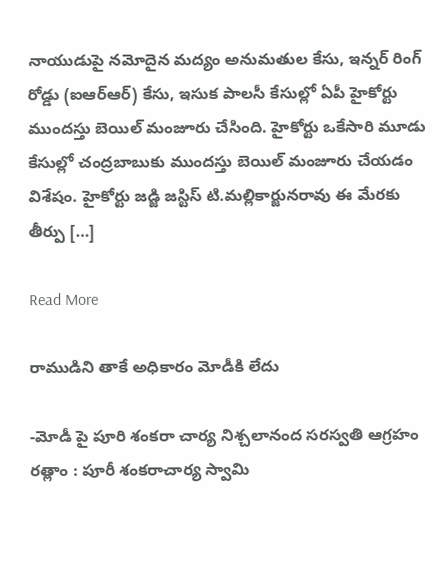నాయుడుపై నమోదైన మద్యం అనుమతుల కేసు, ఇన్నర్ రింగ్ రోడ్డు (ఐఆర్ఆర్) కేసు, ఇసుక పాలసీ కేసుల్లో ఏపీ హైకోర్టు ముందస్తు బెయిల్ మంజూరు చేసింది. హైకోర్టు ఒకేసారి మూడు కేసుల్లో చంద్రబాబుకు ముందస్తు బెయిల్ మంజూరు చేయడం విశేషం. హైకోర్టు జడ్జి జస్టిస్ టి.మల్లికార్జునరావు ఈ మేరకు తీర్పు […]

Read More

రాముడిని తాకే అధికారం మోడీకి లేదు

-మోడీ పై పూరి శంకరా చార్య నిశ్చలానంద సరస్వతి ఆగ్రహం రత్లాం : పూరీ శంకరాచార్య స్వామి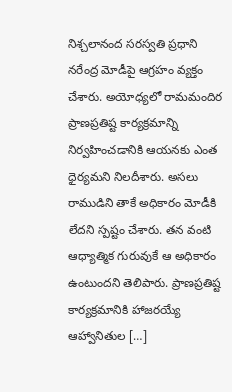నిశ్చలానంద సరస్వతి ప్రధాని నరేంద్ర మోడీపై ఆగ్రహం వ్యక్తం చేశారు. అయోధ్యలో రామమందిర ప్రాణప్రతిష్ట కార్యక్రమాన్ని నిర్వహించడానికి ఆయనకు ఎంత ధైర్యమని నిలదీశారు. అసలు రాముడిని తాకే అధికారం మోడీకి లేదని స్పష్టం చేశారు. తన వంటి ఆధ్యాత్మిక గురువుకే ఆ అధికారం ఉంటుందని తెలిపారు. ప్రాణప్రతిష్ట కార్యక్రమానికి హాజరయ్యే ఆహ్వానితుల […]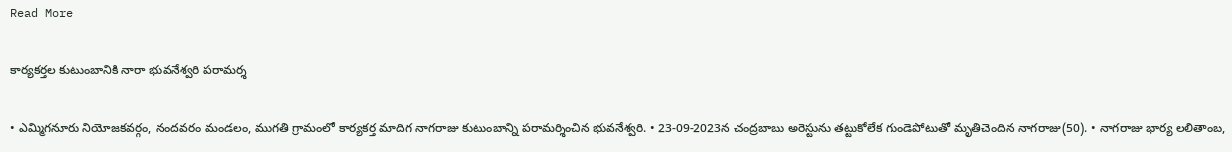Read More

కార్యకర్తల కుటుంబానికి నారా భువనేశ్వరి పరామర్శ

• ఎమ్మిగనూరు నియోజకవర్గం, నందవరం మండలం, ముగతి గ్రామంలో కార్యకర్త మాదిగ నాగరాజు కుటుంబాన్ని పరామర్శించిన భువనేశ్వరి. • 23-09-2023న చంద్రబాబు అరెస్టును తట్టుకోలేక గుండెపోటుతో మృతిచెందిన నాగరాజు(50). • నాగరాజు భార్య లలితాంబ,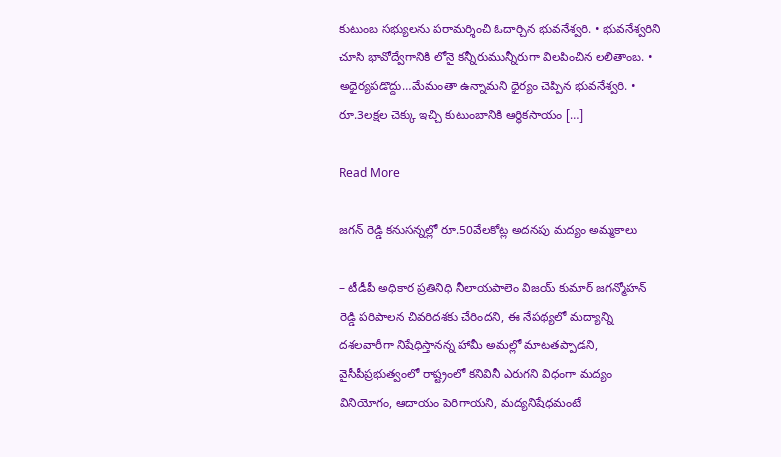కుటుంబ సభ్యులను పరామర్శించి ఓదార్చిన భువనేశ్వరి. • భువనేశ్వరిని చూసి భావోద్వేగానికి లోనై కన్నీరుమున్నీరుగా విలపించిన లలితాంబ. • అధైర్యపడొద్దు…మేమంతా ఉన్నామని ధైర్యం చెప్పిన భువనేశ్వరి. • రూ.3లక్షల చెక్కు ఇచ్చి కుటుంబానికి ఆర్థికసాయం […]

Read More

జగన్ రెడ్డి కనుసన్నల్లో రూ.50వేలకోట్ల అదనపు మద్యం అమ్మకాలు

– టీడీపీ అధికార ప్రతినిధి నీలాయపాలెం విజయ్ కుమార్ జగన్మోహన్ రెడ్డి పరిపాలన చివరిదశకు చేరిందని, ఈ నేపథ్యలో మద్యాన్ని దశలవారీగా నిషేధిస్తానన్న హామీ అమల్లో మాటతప్పాడని, వైసీపీప్రభుత్వంలో రాష్ట్రంలో కనివినీ ఎరుగని విధంగా మద్యం వినియోగం, ఆదాయం పెరిగాయని, మద్యనిషేధమంటే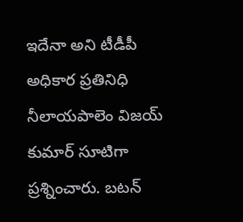ఇదేనా అని టీడీపీ అధికార ప్రతినిధి నీలాయపాలెం విజయ్ కుమార్ సూటిగా ప్రశ్నించారు. బటన్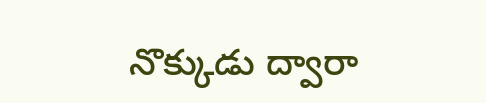నొక్కుడు ద్వారా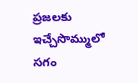ప్రజలకు ఇచ్చేసొమ్ములో సగం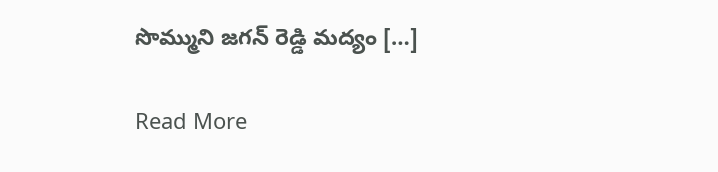సొమ్ముని జగన్ రెడ్డి మద్యం […]

Read More